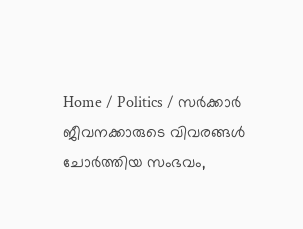Home / Politics / സർക്കാർ ജീവനക്കാരുടെ വിവരങ്ങള്‍ ചോര്‍ത്തിയ സംഭവം,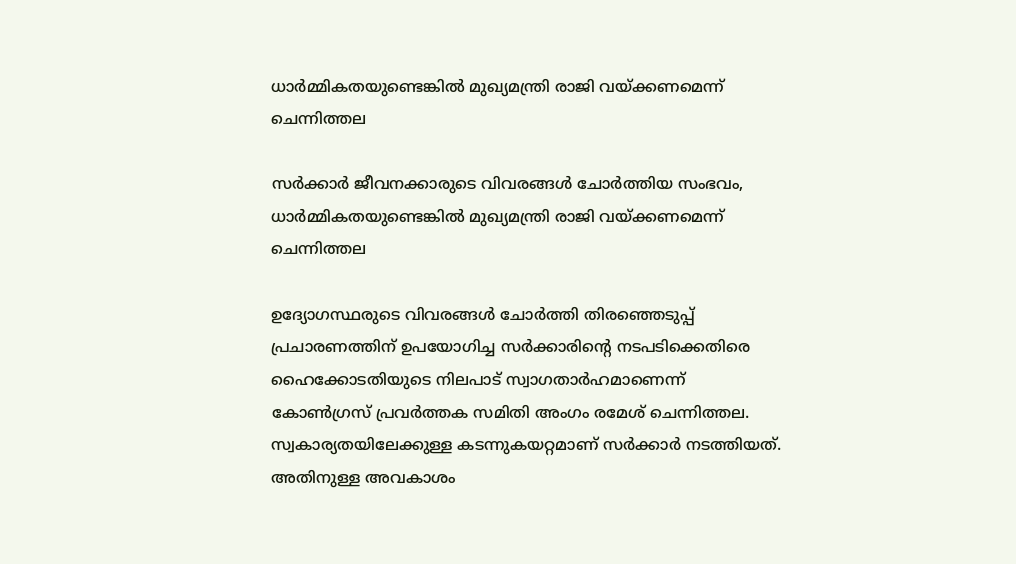ധാർമ്മികതയുണ്ടെങ്കിൽ മുഖ്യമന്ത്രി രാജി വയ്ക്കണമെന്ന് ചെന്നിത്തല

സർക്കാർ ജീവനക്കാരുടെ വിവരങ്ങള്‍ ചോര്‍ത്തിയ സംഭവം, ധാർമ്മികതയുണ്ടെങ്കിൽ മുഖ്യമന്ത്രി രാജി വയ്ക്കണമെന്ന് ചെന്നിത്തല

ഉദ്യോഗസ്ഥരുടെ വിവരങ്ങള്‍ ചോർത്തി തിരഞ്ഞെടുപ്പ് പ്രചാരണത്തിന് ഉപയോഗിച്ച സര്‍ക്കാരിന്റെ നടപടിക്കെതിരെ ഹൈക്കോടതിയുടെ നിലപാട് സ്വാഗതാര്‍ഹമാണെന്ന് കോൺഗ്രസ് പ്രവർത്തക സമിതി അംഗം രമേശ് ചെന്നിത്തല. സ്വകാര്യതയിലേക്കുള്ള കടന്നുകയറ്റമാണ് സര്‍ക്കാര്‍ നടത്തിയത്. അതിനുള്ള അവകാശം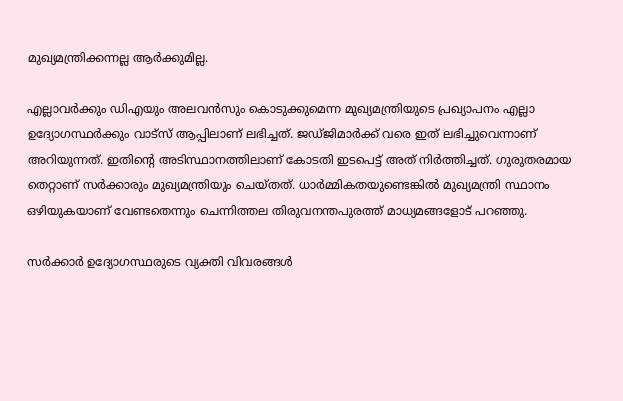മുഖ്യമന്ത്രിക്കന്നല്ല ആര്‍ക്കുമില്ല.

എല്ലാവര്‍ക്കും ഡിഎയും അലവന്‍സും കൊടുക്കുമെന്ന മുഖ്യമന്ത്രിയുടെ പ്രഖ്യാപനം എല്ലാ ഉദ്യോഗസ്ഥര്‍ക്കും വാട്സ് ആപ്പിലാണ് ലഭിച്ചത്. ജഡ്ജിമാര്‍ക്ക് വരെ ഇത് ലഭിച്ചുവെന്നാണ് അറിയുന്നത്. ഇതിന്റെ അടിസ്ഥാനത്തിലാണ് കോടതി ഇടപെട്ട് അത് നിര്‍ത്തിച്ചത്. ഗുരുതരമായ തെറ്റാണ് സര്‍ക്കാരും മുഖ്യമന്ത്രിയും ചെയ്തത്. ധാര്‍മ്മികതയുണ്ടെങ്കില്‍ മുഖ്യമന്ത്രി സ്ഥാനം ഒഴിയുകയാണ് വേണ്ടതെന്നും ചെന്നിത്തല തിരുവനന്തപുരത്ത് മാധ്യമങ്ങളോട് പറഞ്ഞു.

സര്‍ക്കാര്‍ ഉദ്യോഗസ്ഥരുടെ വ്യക്തി വിവരങ്ങള്‍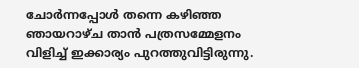ചോര്‍ന്നപ്പോള്‍ തന്നെ കഴിഞ്ഞ ഞായറാഴ്ച താന്‍ പത്രസമ്മേളനം വിളിച്ച് ഇക്കാര്യം പുറത്തുവിട്ടിരുന്നു.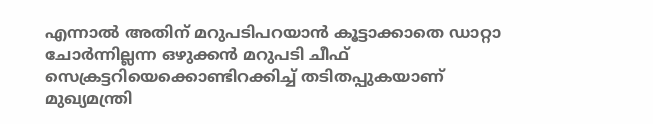എന്നാല്‍ അതിന് മറുപടിപറയാന്‍ കൂട്ടാക്കാതെ ഡാറ്റാ ചോര്‍ന്നില്ലന്ന ഒഴുക്കന്‍ മറുപടി ചീഫ് സെക്രട്ടറിയെക്കൊണ്ടിറക്കിച്ച് തടിതപ്പുകയാണ് മുഖ്യമന്ത്രി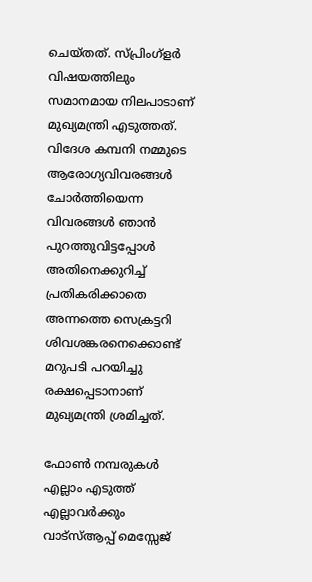ചെയ്തത്. സ്പ്രിംഗ്‌ളര്‍ വിഷയത്തിലും സമാനമായ നിലപാടാണ് മുഖ്യമന്ത്രി എടുത്തത്. വിദേശ കമ്പനി നമ്മുടെ ആരോഗ്യവിവരങ്ങള്‍ ചോര്‍ത്തിയെന്ന വിവരങ്ങള്‍ ഞാന്‍ പുറത്തുവിട്ടപ്പോള്‍ അതിനെക്കുറിച്ച് പ്രതികരിക്കാതെ അന്നത്തെ സെക്രട്ടറി ശിവശങ്കരനെക്കൊണ്ട് മറുപടി പറയിച്ചു രക്ഷപ്പെടാനാണ് മുഖ്യമന്ത്രി ശ്രമിച്ചത്.

ഫോണ്‍ നമ്പരുകള്‍ എല്ലാം എടുത്ത് എല്ലാവര്‍ക്കും വാട്സ്ആപ്പ് മെസ്സേജ്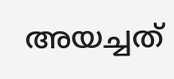അയച്ചത്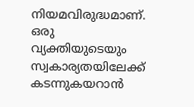നിയമവിരുദ്ധമാണ്. ഒരു വ്യക്തിയുടെയും സ്വകാര്യതയിലേക്ക് കടന്നുകയറാന്‍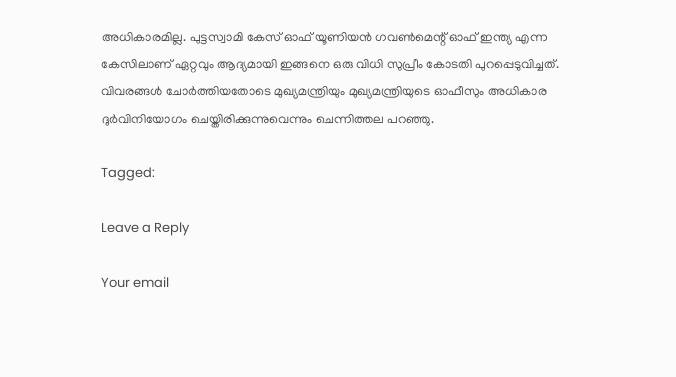അധികാരമില്ല. പുട്ടസ്വാമി കേസ് ഓഫ് യൂണിയന്‍ ഗവണ്‍മെന്റ് ഓഫ് ഇന്ത്യ എന്ന കേസിലാണ് ഏറ്റവും ആദ്യമായി ഇങ്ങനെ ഒരു വിധി സുപ്രീം കോടതി പുറപ്പെടുവിച്ചത്. വിവരങ്ങള്‍ ചോര്‍ത്തിയതോടെ മുഖ്യമന്ത്രിയും മുഖ്യമന്ത്രിയുടെ ഓഫീസും അധികാര ദുര്‍വിനിയോഗം ചെയ്തിരിക്കുന്നുവെന്നും ചെന്നിത്തല പറഞ്ഞു.

Tagged:

Leave a Reply

Your email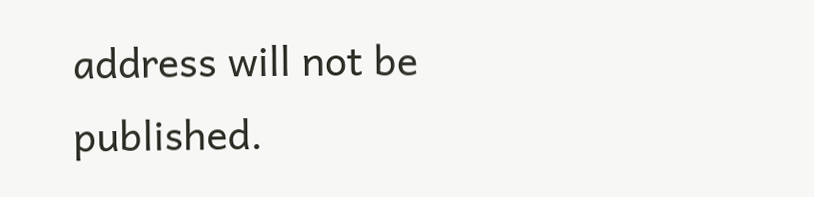address will not be published.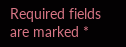Required fields are marked *